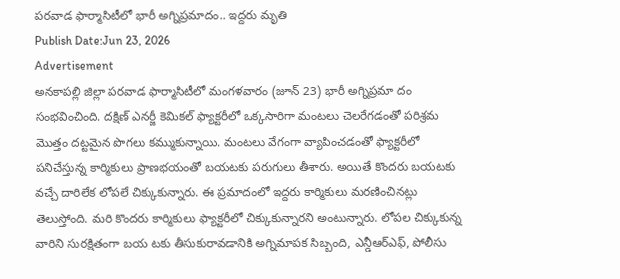పరవాడ ఫార్మాసిటీలో భారీ అగ్నిప్రమాదం.. ఇద్దరు మృతి
Publish Date:Jun 23, 2026
Advertisement
అనకాపల్లి జిల్లా పరవాడ ఫార్మాసిటీలో మంగళవారం (జూన్ 23) భారీ అగ్నిప్రమా దం సంభవించింది. దక్షిణ్ ఎనర్జీ కెమికల్ ఫ్యాక్టరీలో ఒక్కసారిగా మంటలు చెలరేగడంతో పరిశ్రమ మొత్తం దట్టమైన పొగలు కమ్ముకున్నాయి. మంటలు వేగంగా వ్యాపించడంతో ఫ్యాక్టరీలో పనిచేస్తున్న కార్మికులు ప్రాణభయంతో బయటకు పరుగులు తీశారు. అయితే కొందరు బయటకు వచ్చే దారిలేక లోపలే చిక్కుకున్నారు. ఈ ప్రమాదంలో ఇద్దరు కార్మికులు మరణించినట్లు తెలుస్తోంది. మరి కొందరు కార్మికులు ఫ్యాక్టరీలో చిక్కుకున్నారని అంటున్నారు. లోపల చిక్కుకున్న వారిని సురక్షితంగా బయ టకు తీసుకురావడానికి అగ్నిమాపక సిబ్బంది, ఎన్డీఆర్ఎఫ్, పోలీసు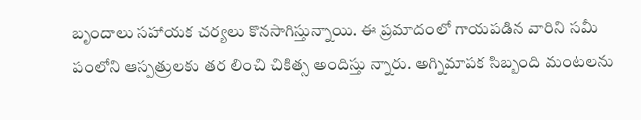బృందాలు సహాయక చర్యలు కొనసాగిస్తున్నాయి. ఈ ప్రమాదంలో గాయపడిన వారిని సమీ పంలోని ఆస్పత్రులకు తర లించి చికిత్స అందిస్తు న్నారు. అగ్నిమాపక సిబ్బంది మంటలను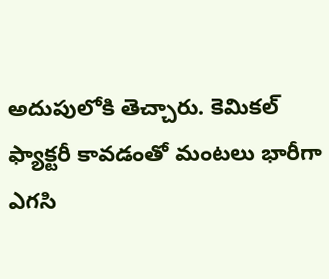అదుపులోకి తెచ్చారు. కెమికల్ ఫ్యాక్టరీ కావడంతో మంటలు భారీగా ఎగసి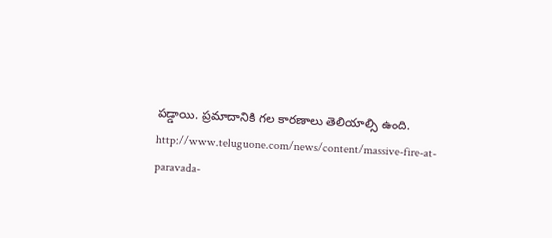పడ్డాయి. ప్రమాదానికి గల కారణాలు తెలియాల్సి ఉంది.
http://www.teluguone.com/news/content/massive-fire-at-paravada-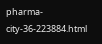pharma-city-36-223884.html